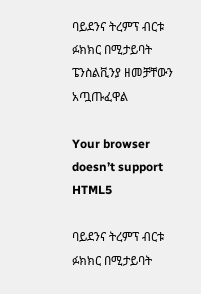ባይደንና ትረምፕ ብርቱ ፉክክር በሚታይባት ፔንስልቪንያ ዘመቻቸውን አጧጡፈዋል

Your browser doesn’t support HTML5

ባይደንና ትረምፕ ብርቱ ፉክክር በሚታይባት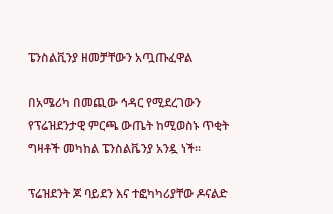ፔንስልቪንያ ዘመቻቸውን አጧጡፈዋል

በአሜሪካ በመጪው ኅዳር የሚደረገውን የፕሬዝደንታዊ ምርጫ ውጤት ከሚወስኑ ጥቂት ግዛቶች መካከል ፔንስልቬንያ አንዷ ነች።

ፕሬዝደንት ጆ ባይደን እና ተፎካካሪያቸው ዶናልድ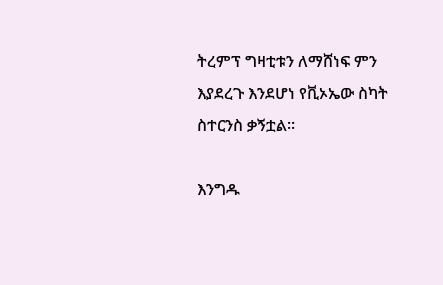ትረምፕ ግዛቲቱን ለማሸነፍ ምን እያደረጉ እንደሆነ የቪኦኤው ስካት ስተርንስ ቃኝቷል።

እንግዱ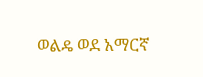ወልዴ ወደ አማርኛ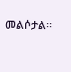መልሶታል፡፡